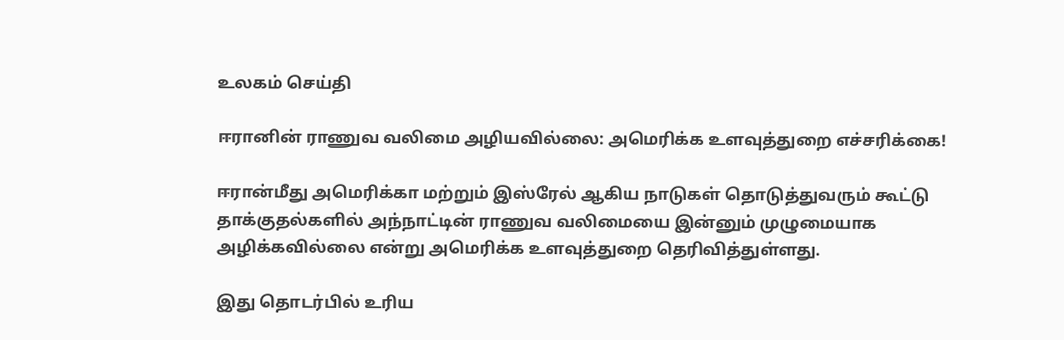உலகம் செய்தி

ஈரானின் ராணுவ வலிமை அழியவில்லை: அமெரிக்க உளவுத்துறை எச்சரிக்கை!

ஈரான்மீது அமெரிக்கா மற்றும் இஸ்ரேல் ஆகிய நாடுகள் தொடுத்துவரும் கூட்டு தாக்குதல்களில் அந்நாட்டின் ராணுவ வலிமையை இன்னும் முழுமையாக அழிக்கவில்லை என்று அமெரிக்க உளவுத்துறை தெரிவித்துள்ளது.

இது தொடர்பில் உரிய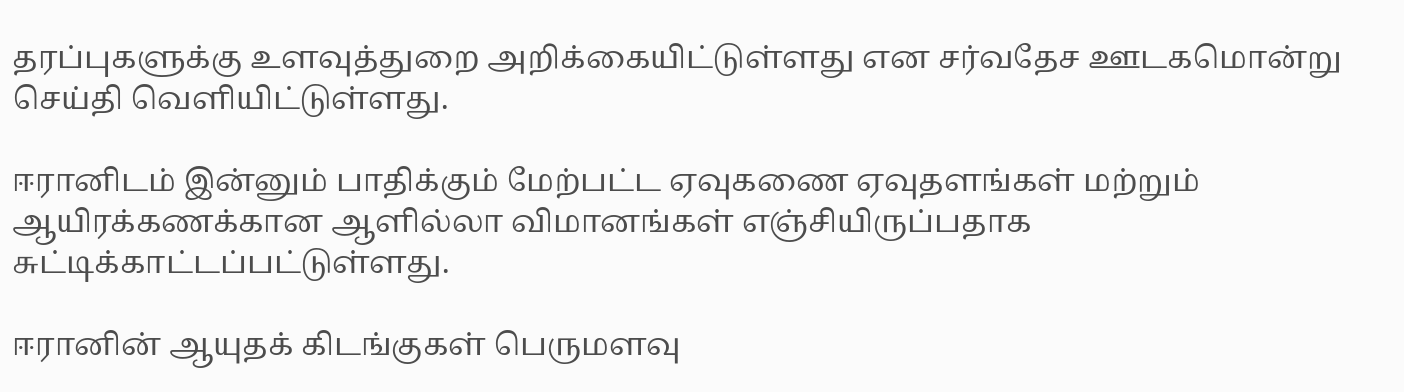தரப்புகளுக்கு உளவுத்துறை அறிக்கையிட்டுள்ளது என சர்வதேச ஊடகமொன்று செய்தி வெளியிட்டுள்ளது.

ஈரானிடம் இன்னும் பாதிக்கும் மேற்பட்ட ஏவுகணை ஏவுதளங்கள் மற்றும் ஆயிரக்கணக்கான ஆளில்லா விமானங்கள் எஞ்சியிருப்பதாக சுட்டிக்காட்டப்பட்டுள்ளது.

ஈரானின் ஆயுதக் கிடங்குகள் பெருமளவு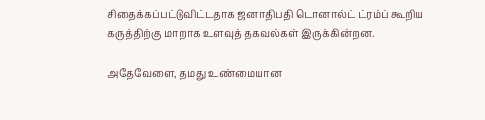சிதைக்கப்பட்டுவிட்டதாக ஜனாதிபதி டொனால்ட் ட்ரம்ப் கூறிய கருத்திற்கு மாறாக உளவுத் தகவல்கள் இருக்கின்றன.

அதேவேளை, தமது உண்மையான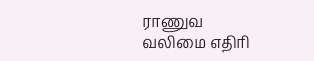ராணுவ வலிமை எதிரி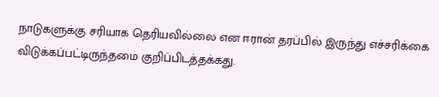நாடுகளுக்கு சரியாக தெரியவில்லை என ஈரான் தரப்பில் இருந்து எச்சரிக்கை விடுக்கப்பட்டிருந்தமை குறிப்பிடத்தக்கது.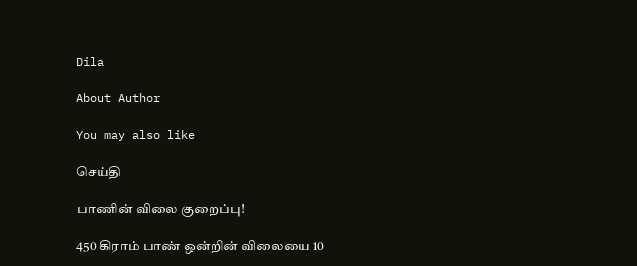Dila

About Author

You may also like

செய்தி

பாணின் விலை குறைப்பு!

450 கிராம் பாண் ஒன்றின் விலையை 10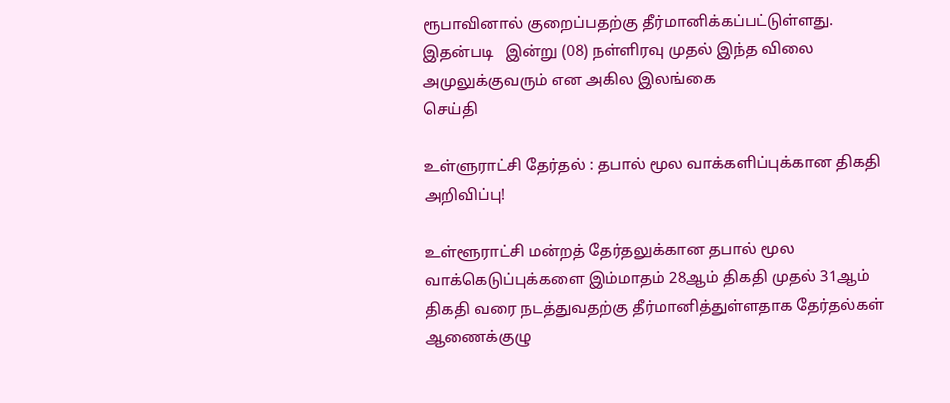ரூபாவினால் குறைப்பதற்கு தீர்மானிக்கப்பட்டுள்ளது. இதன்படி   இன்று (08) நள்ளிரவு முதல் இந்த விலை அமுலுக்குவரும் என அகில இலங்கை
செய்தி

உள்ளுராட்சி தேர்தல் : தபால் மூல வாக்களிப்புக்கான திகதி அறிவிப்பு!

உள்ளூராட்சி மன்றத் தேர்தலுக்கான தபால் மூல வாக்கெடுப்புக்களை இம்மாதம் 28ஆம் திகதி முதல் 31ஆம் திகதி வரை நடத்துவதற்கு தீர்மானித்துள்ளதாக தேர்தல்கள் ஆணைக்குழு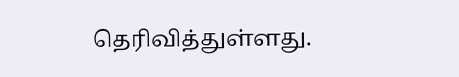தெரிவித்துள்ளது.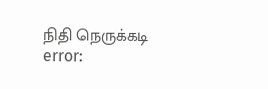நிதி நெருக்கடி
error: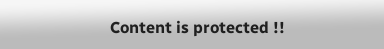Content is protected !!